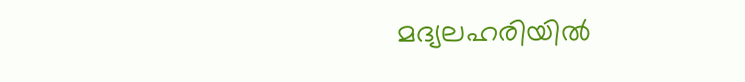മദ്യലഹരിയിൽ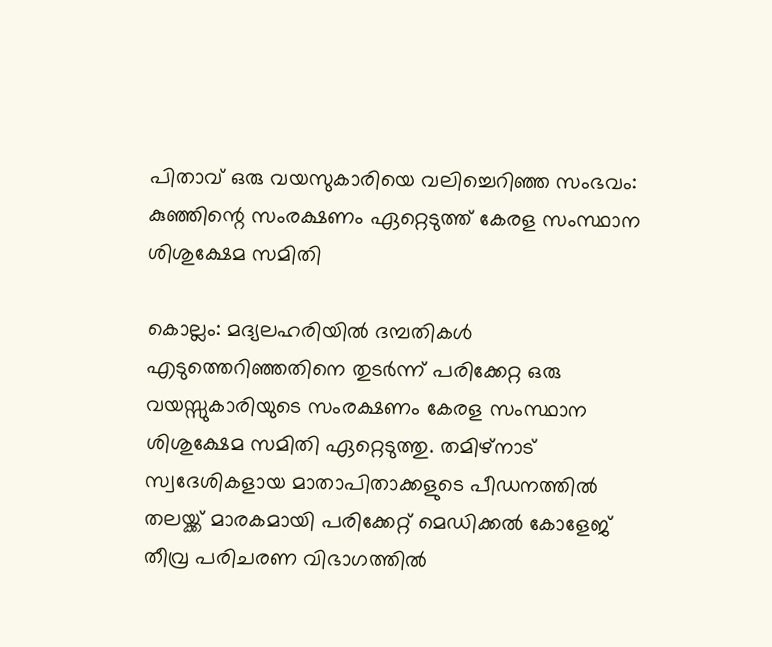പിതാവ് ഒരു വയസുകാരിയെ വലിച്ചെറിഞ്ഞ സംഭവം: കുഞ്ഞിന്റെ സംരക്ഷണം ഏറ്റെടുത്ത് കേരള സംസ്ഥാന ശിശുക്ഷേമ സമിതി

കൊല്ലം: മദ്യലഹരിയിൽ ദമ്പതികൾ എടുത്തെറിഞ്ഞതിനെ തുടർന്ന് പരിക്കേറ്റ ഒരു വയസ്സുകാരിയുടെ സംരക്ഷണം കേരള സംസ്ഥാന ശിശുക്ഷേമ സമിതി ഏറ്റെടുത്തു. തമിഴ്‌നാട് സ്വദേശികളായ മാതാപിതാക്കളുടെ പീഡനത്തിൽ തലയ്ക്ക് മാരകമായി പരിക്കേറ്റ് മെഡിക്കൽ കോളേജ് തീവ്ര പരിചരണ വിഭാഗത്തിൽ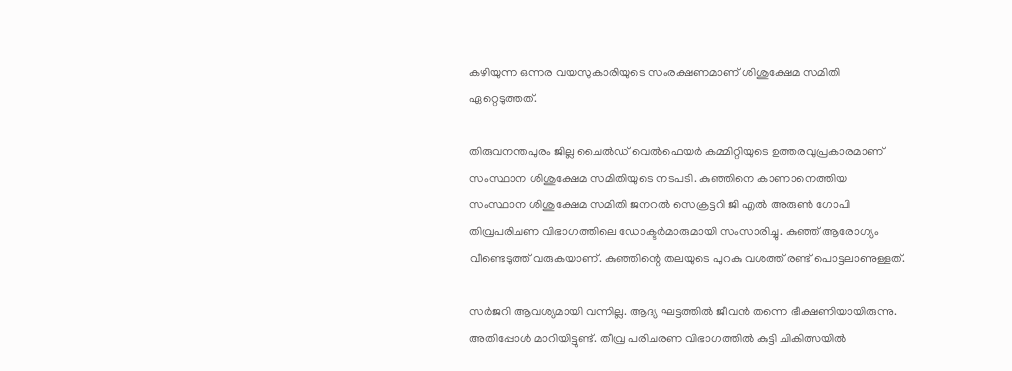കഴിയുന്ന ഒന്നര വയസുകാരിയുടെ സംരക്ഷണമാണ് ശിശുക്ഷേമ സമിതി ഏറ്റെടുത്തത്.

തിരുവനന്തപുരം ജില്ല ചൈൽഡ് വെൽഫെയർ കമ്മിറ്റിയുടെ ഉത്തരവുപ്രകാരമാണ് സംസ്ഥാന ശിശുക്ഷേമ സമിതിയുടെ നടപടി. കുഞ്ഞിനെ കാണാനെത്തിയ സംസ്ഥാന ശിശുക്ഷേമ സമിതി ജനറൽ സെക്രട്ടറി ജി എൽ അരുൺ ഗോപി തിവ്രപരിചണ വിഭാഗത്തിലെ ഡോക്ടർമാരുമായി സംസാരിച്ചു. കുഞ്ഞ് ആരോഗ്യം വീണ്ടെടുത്ത് വരുകയാണ്. കുഞ്ഞിന്റെ തലയുടെ പുറകു വശത്ത് രണ്ട് പൊട്ടലാണുള്ളത്.

സർജറി ആവശ്യമായി വന്നില്ല. ആദ്യ ഘട്ടത്തിൽ ജീവൻ തന്നെ ഭീക്ഷണിയായിരുന്നു. അതിപ്പോൾ മാറിയിട്ടുണ്ട്. തീവ്ര പരിചരണ വിഭാഗത്തിൽ കുട്ടി ചികിത്സയിൽ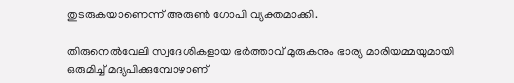തുടരുകയാണെന്ന് അരുൺ ഗോപി വ്യക്തമാക്കി.

തിരുനെൽവേലി സ്വദേശികളായ ഭർത്താവ് മുരുകനും ഭാര്യ മാരിയമ്മയുമായി ഒരുമിച്ച് മദ്യപിക്കുമ്പോഴാണ്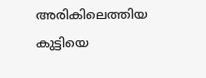അരികിലെത്തിയ കുട്ടിയെ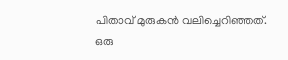പിതാവ് മുരുകൻ വലിച്ചെറിഞ്ഞത്. ഒരു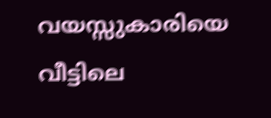വയസ്സുകാരിയെ വീട്ടിലെ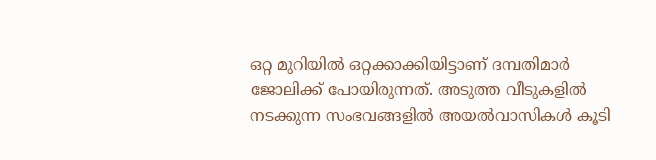ഒറ്റ മുറിയിൽ ഒറ്റക്കാക്കിയിട്ടാണ് ദമ്പതിമാർ ജോലിക്ക് പോയിരുന്നത്. അടുത്ത വീടുകളിൽ നടക്കുന്ന സംഭവങ്ങളിൽ അയൽവാസികൾ കൂടി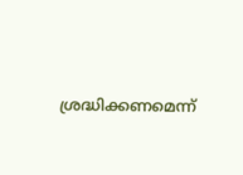ശ്രദ്ധിക്കണമെന്ന്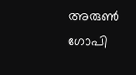അരുൺ ഗോപി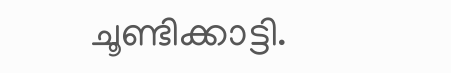ചൂണ്ടിക്കാട്ടി.